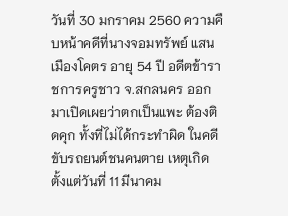วันที่ 30 มกราคม 2560 ความคืบหน้าคดีที่นางจอมทรัพย์ แสนเมืองโคตร อายุ 54 ปี อดีตข้าราชการครูชาว จ.สกลนคร ออกมาเปิดเผยว่าตกเป็นแพะ ต้องติดคุก ทั้งที่ไม่ได้กระทำผิด ในคดีขับรถยนต์ชนคนตาย เหตุเกิดตั้งแต่วันที่ 11 มีนาคม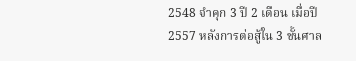2548 จำคุก 3 ปี 2 เดือน เมื่อปี 2557 หลังการต่อสู้ใน 3 ชั้นศาล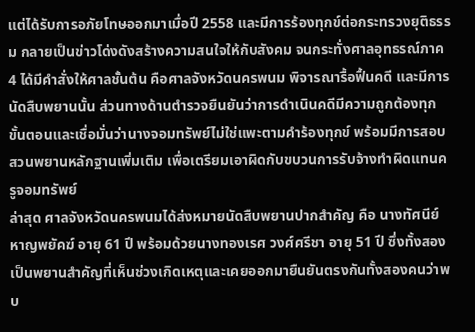แต่ได้รับการอภัยโทษออกมาเมื่อปี 2558 และมีการร้องทุกข์ต่อกระทรวงยุติธรรม กลายเป็นข่าวโด่งดังสร้างความสนใจให้กับสังคม จนกระทั่งศาลอุทธรณ์ภาค 4 ได้มีคำสั่งให้ศาลชั้นต้น คือศาลจังหวัดนครพนม พิจารณารื้อฟื้นคดี และมีการนัดสืบพยานนั้น ส่วนทางด้านตำรวจยืนยันว่าการดำเนินคดีมีความถูกต้องทุกขั้นตอนและเชื่อมั่นว่านางจอมทรัพย์ไม่ใช่แพะตามคำร้องทุกข์ พร้อมมีการสอบสวนพยานหลักฐานเพิ่มเติม เพื่อเตรียมเอาผิดกับขบวนการรับจ้างทำผิดแทนครูจอมทรัพย์
ล่าสุด ศาลจังหวัดนครพนมได้ส่งหมายนัดสืบพยานปากสำคัญ คือ นางทัศนีย์ หาญพยัคฆ์ อายุ 61 ปี พร้อมด้วยนางทองเรศ วงศ์ศรีชา อายุ 51 ปี ซึ่งทั้งสองเป็นพยานสำคัญที่เห็นช่วงเกิดเหตุและเคยออกมายืนยันตรงกันทั้งสองคนว่าพบ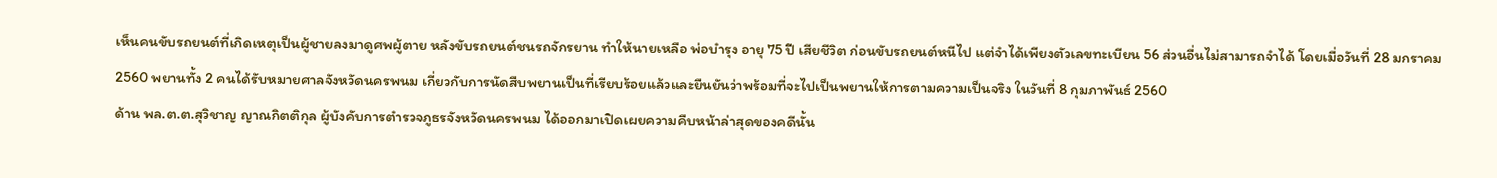เห็นคนขับรถยนต์ที่เกิดเหตุเป็นผู้ชายลงมาดูศพผู้ตาย หลังขับรถยนต์ชนรถจักรยาน ทำให้นายเหลือ พ่อบำรุง อายุ 75 ปี เสียชีวิต ก่อนขับรถยนต์หนีไป แต่จำได้เพียงตัวเลขทะเบียน 56 ส่วนอื่นไม่สามารถจำได้ โดยเมื่อวันที่ 28 มกราคม 2560 พยานทั้ง 2 คนได้รับหมายศาลจังหวัดนครพนม เกี่ยวกับการนัดสืบพยานเป็นที่เรียบร้อยแล้วและยืนยันว่าพร้อมที่จะไปเป็นพยานให้การตามความเป็นจริง ในวันที่ 8 กุมภาพันธ์ 2560
ด้าน พล.ต.ต.สุวิชาญ ญาณกิตติกุล ผู้บังคับการตำรวจภูธรจังหวัดนครพนม ได้ออกมาเปิดเผยความคืบหน้าล่าสุดของคดีนั้น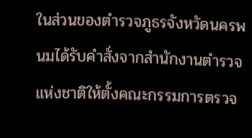ในส่วนของตำรวจภูธรจังหวัดนครพนมได้รับคำสั่งจากสำนักงานตำรวจแห่งชาติให้ตั้งคณะกรรมการตรวจ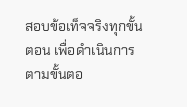สอบข้อเท็จจริงทุกขั้นตอน เพื่อดำเนินการตามขั้นตอ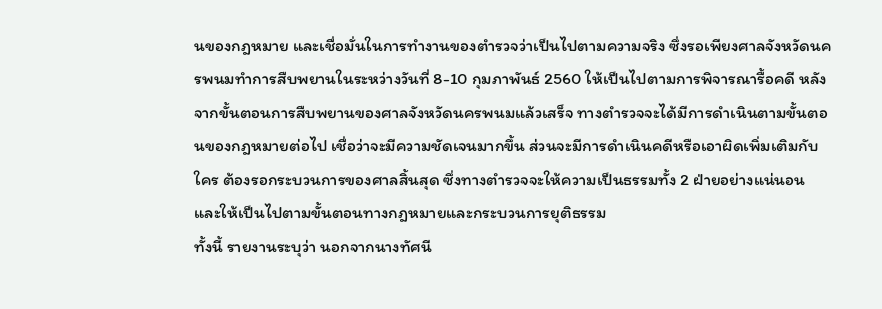นของกฎหมาย และเชื่อมั่นในการทำงานของตำรวจว่าเป็นไปตามความจริง ซึ่งรอเพียงศาลจังหวัดนครพนมทำการสืบพยานในระหว่างวันที่ 8-10 กุมภาพันธ์ 2560 ให้เป็นไปตามการพิจารณารื้อคดี หลังจากขั้นตอนการสืบพยานของศาลจังหวัดนครพนมแล้วเสร็จ ทางตำรวจจะได้มีการดำเนินตามขั้นตอนของกฎหมายต่อไป เชื่อว่าจะมีความชัดเจนมากขึ้น ส่วนจะมีการดำเนินคดีหรือเอาผิดเพิ่มเติมกับใคร ต้องรอกระบวนการของศาลสิ้นสุด ซึ่งทางตำรวจจะให้ความเป็นธรรมทั้ง 2 ฝ่ายอย่างแน่นอน และให้เป็นไปตามขั้นตอนทางกฎหมายและกระบวนการยุติธรรม
ทั้งนี้ รายงานระบุว่า นอกจากนางทัศนี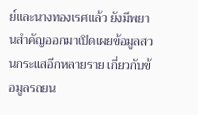ย์และนางทองเรศแล้ว ยังมีพยานสำคัญออกมาเปิดเผยข้อมูลสวนกระแสอีกหลายราย เกี่ยวกับข้อมูลรถยน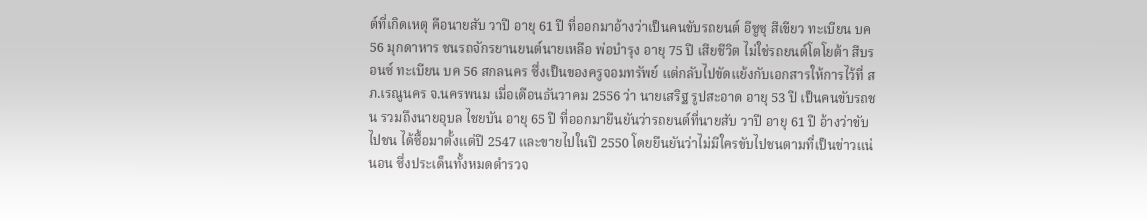ต์ที่เกิดเหตุ คือนายสับ วาปี อายุ 61 ปี ที่ออกมาอ้างว่าเป็นคนขับรถยนต์ อีซูซุ สีเขียว ทะเบียน บค 56 มุกดาหาร ชนรถจักรยานยนต์นายเหลือ พ่อบำรุง อายุ 75 ปี เสียชีวิต ไม่ใช่รถยนต์โตโยต้า สีบรอนซ์ ทะเบียน บค 56 สกลนคร ซึ่งเป็นของครูจอมทรัพย์ แต่กลับไปขัดแย้งกับเอกสารให้การไว้ที่ สภ.เรณูนคร จ.นครพนม เมื่อเดือนธันวาคม 2556 ว่า นายเสริฐ รูปสะอาด อายุ 53 ปี เป็นคนขับรถชน รวมถึงนายอุบล ไชยบัน อายุ 65 ปี ที่ออกมายืนยันว่ารถยนต์ที่นายสับ วาปี อายุ 61 ปี อ้างว่าขับไปชน ได้ซื้อมาตั้งแต่ปี 2547 และขายไปในปี 2550 โดยยืนยันว่าไม่มีใครขับไปชนตามที่เป็นข่าวแน่นอน ซึ่งประเด็นทั้งหมดตำรวจ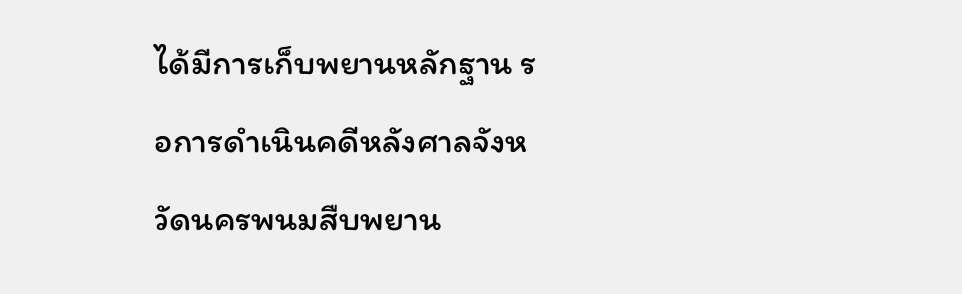ได้มีการเก็บพยานหลักฐาน รอการดำเนินคดีหลังศาลจังหวัดนครพนมสืบพยาน